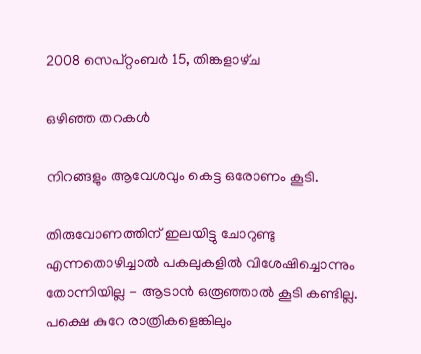2008 സെപ്റ്റംബർ 15, തിങ്കളാഴ്‌ച

ഒഴിഞ്ഞ തറകള്‍

നിറങ്ങളും ആവേശവും കെട്ട ഒരോണം കൂടി.

തിരുവോണത്തിന് ഇലയിട്ടു ചോറുണ്ടു എന്നതൊഴിച്ചാല്‍ പകലുകളില്‍ വിശേഷിച്ചൊന്നും തോന്നിയില്ല - ആടാന്‍ ഒരൂഞ്ഞാല്‍ കൂടി കണ്ടില്ല. പക്ഷെ കുറേ രാത്രികളെങ്കിലും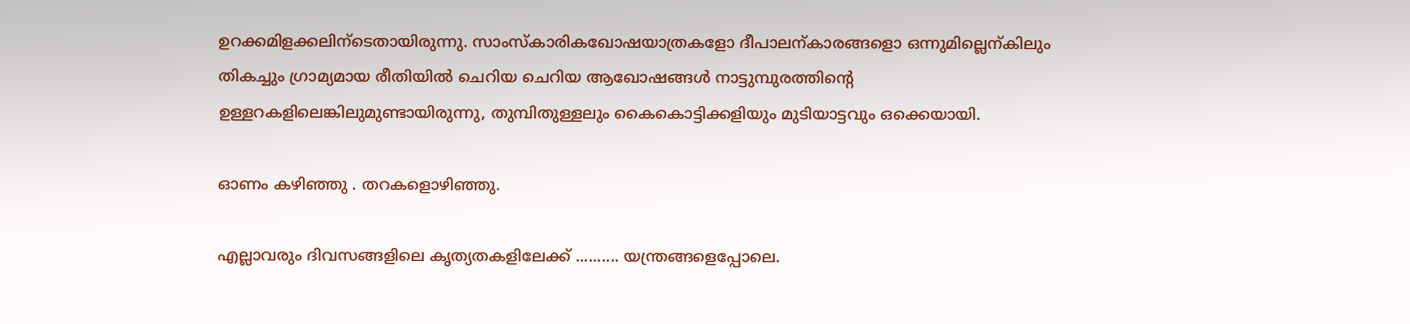ഉറക്കമിളക്കലിന്ടെതായിരുന്നു. സാംസ്കാരികഖോഷയാത്രകളോ ദീപാലന്കാരങ്ങളൊ ഒന്നുമില്ലെന്കിലും തികച്ചും ഗ്രാമ്യമായ രീതിയില്‍ ചെറിയ ചെറിയ ആഖോഷങ്ങള്‍ നാട്ടുമ്പുരത്തിന്‍റെ ഉള്ളറകളിലെങ്കിലുമുണ്ടായിരുന്നു, തുമ്പിതുള്ളലും കൈകൊട്ടിക്കളിയും മുടിയാട്ടവും ഒക്കെയായി.

ഓണം കഴിഞ്ഞു . തറകളൊഴിഞ്ഞു.

എല്ലാവരും ദിവസങ്ങളിലെ കൃത്യതകളിലേക്ക് .......... യന്ത്രങ്ങളെപ്പോലെ.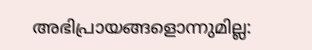അഭിപ്രായങ്ങളൊന്നുമില്ല: